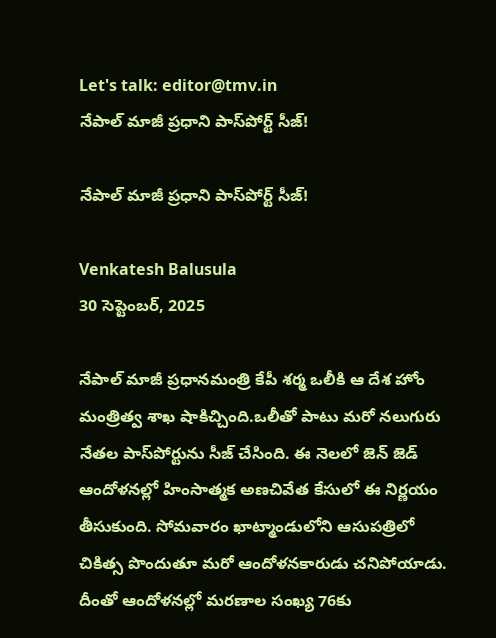Let's talk: editor@tmv.in
నేపాల్ మాజీ ప్రధాని పాస్‌పోర్ట్ సీజ్‌!

నేపాల్ మాజీ ప్రధాని పాస్‌పోర్ట్ సీజ్‌!

Venkatesh Balusula
30 సెప్టెంబర్, 2025

నేపాల్ మాజీ ప్రధానమంత్రి కేపీ శ‌ర్మ ఒలీకి ఆ దేశ హోం మంత్రిత్వ‌ శాఖ షాకిచ్చింది.ఒలీతో పాటు మ‌రో న‌లుగురు నేత‌ల పాస్‌పోర్టును సీజ్ చేసింది. ఈ నెలలో జెన్ జెడ్ ఆందోళ‌న‌ల్లో హింసాత్మక అణచివేత కేసులో ఈ నిర్ణ‌యం తీసుకుంది. సోమవారం ఖాట్మాండులోని ఆసుపత్రిలో చికిత్స పొందుతూ మ‌రో ఆందోళ‌న‌కారుడు చనిపోయాడు. దీంతో ఆందోళ‌న‌ల్లో మరణాల సంఖ్య 76కు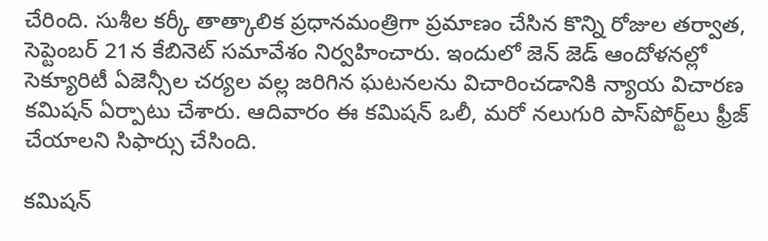చేరింది. సుశీల కర్కీ తాత్కాలిక ప్రధానమంత్రిగా ప్రమాణం చేసిన కొన్ని రోజుల తర్వాత, సెప్టెంబర్ 21న కేబినెట్ సమావేశం నిర్వ‌హించారు. ఇందులో జెన్ జెడ్ ఆందోళ‌న‌ల్లో సెక్యూరిటీ ఏజెన్సీల చ‌ర్య‌ల వ‌ల్ల జ‌రిగిన ఘటనల‌ను విచారించడానికి న్యాయ విచార‌ణ‌ కమిషన్ ఏర్పాటు చేశారు. ఆదివారం ఈ కమిషన్ ఒలీ, మరో నలుగురి పాస్‌పోర్ట్‌లు ఫ్రీజ్ చేయాలని సిఫార్సు చేసింది.

కమిషన్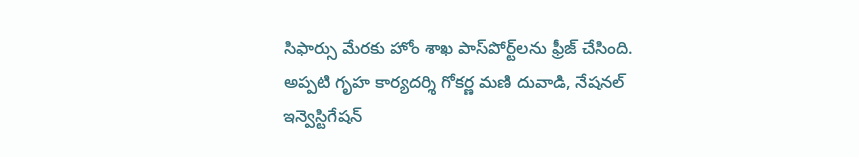సిఫార్సు మేరకు హోం శాఖ పాస్‌పోర్ట్‌లను ఫ్రీజ్ చేసింది. అప్పటి గృహ కార్యదర్శి గోకర్ణ మణి దువాడి, నేషనల్ ఇన్వెస్టిగేషన్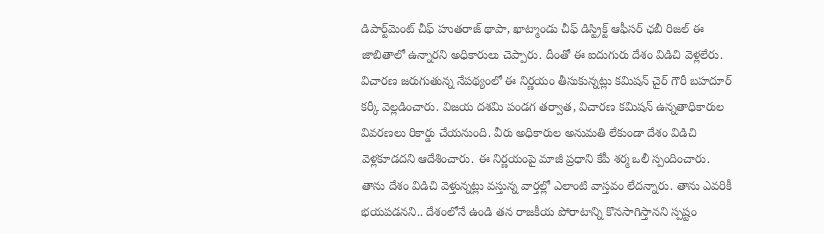డిపార్ట్‌మెంట్ చీఫ్ హుతరాజ్ థాపా, ఖాట్మాండు చీఫ్ డిస్ట్రిక్ట్ ఆఫీసర్ ఛబీ రిజల్ ఈ జాబితాలో ఉన్నారని అధికారులు చెప్పారు. దీంతో ఈ ఐదుగురు దేశం విడిచి వెళ్లలేరు. విచారణ జ‌రుగుతున్న నేప‌థ్యంలో ఈ నిర్ణయం తీసుకున్న‌ట్లు కమిషన్ చైర్ గౌరీ బహదూర్ కర్కీ వెల్ల‌డించారు. విజయ దశమి పండగ తర్వాత, విచారణ కమిషన్ ఉన్నతాధికారుల వివరణలు రికార్డు చేయనుంది. వీరు అధికారుల అనుమతి లేకుండా దేశం విడిచి వెళ్లకూడదని ఆదేశించారు. ఈ నిర్ణ‌యంపై మాజీ ప్రధాని కేపీ శర్మ ఒలీ స్పందించారు. తాను దేశం విడిచి వెళ్తున్న‌ట్లు వ‌స్తున్న వార్త‌ల్లో ఎలాంటి వాస్త‌వం లేద‌న్నారు. తాను ఎవరికీ భయపడనని.. దేశంలోనే ఉండి తన రాజకీయ పోరాటాన్ని కొనసాగిస్తానని స్ప‌ష్టం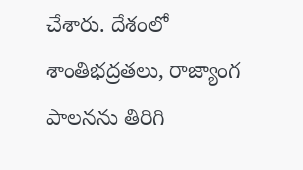చేశారు. దేశంలో శాంతిభద్రతలు, రాజ్యాంగ పాలనను తిరిగి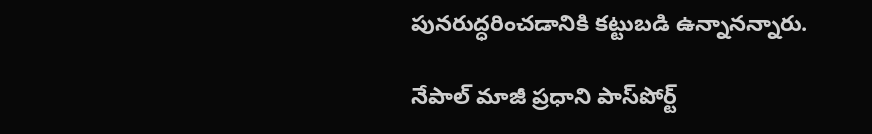పునరుద్ధరించడానికి కట్టుబడి ఉన్నానన్నారు.

నేపాల్ మాజీ ప్రధాని పాస్‌పోర్ట్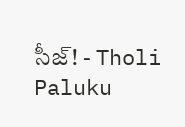సీజ్‌! - Tholi Paluku